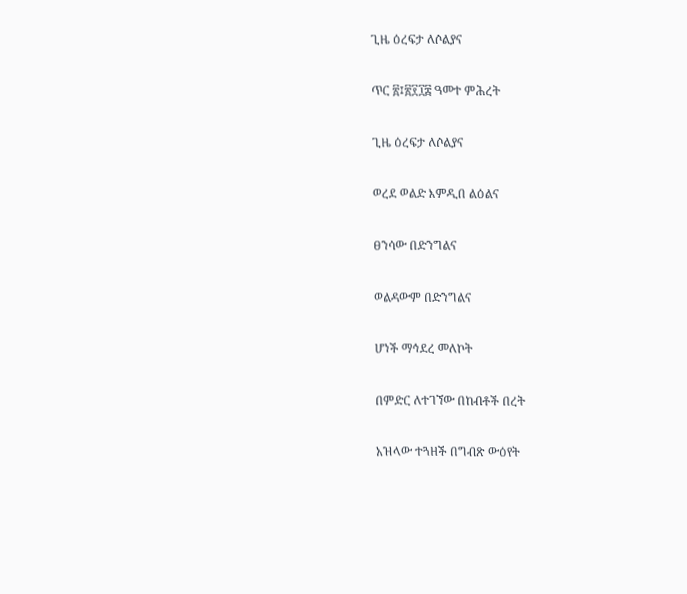ጊዜ ዕረፍታ ለሶልያና

ጥር ፳፤፳፻፲፰ ዓመተ ምሕረት

ጊዜ ዕረፍታ ለሶልያና

ወረደ ወልድ እምዲበ ልዕልና

ፀንሳው በድንግልና

ወልዳውም በድንግልና

ሆነች ማኅደረ መለኮት

በምድር ለተገኘው በከብቶች በረት

አዝላው ተጓዘች በግብጽ ውዕየት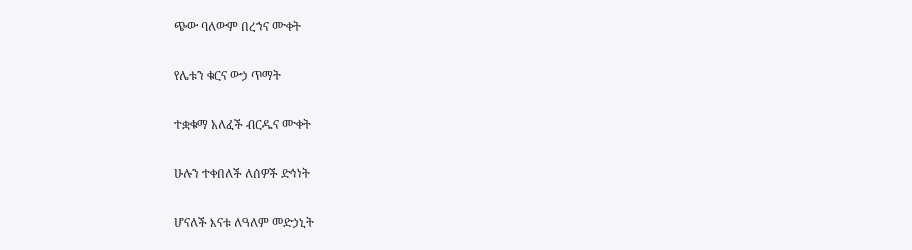ጭው ባለውም በረኀና ሙቀት

የሌቱን ቁርና ውኃ ጥማት

ተቋቁማ አለፈች ብርዱና ሙቀት

ሁሉን ተቀበለች ለሰዎች ድኅነት

ሆናለች እናቱ ለዓለም መድኃኒት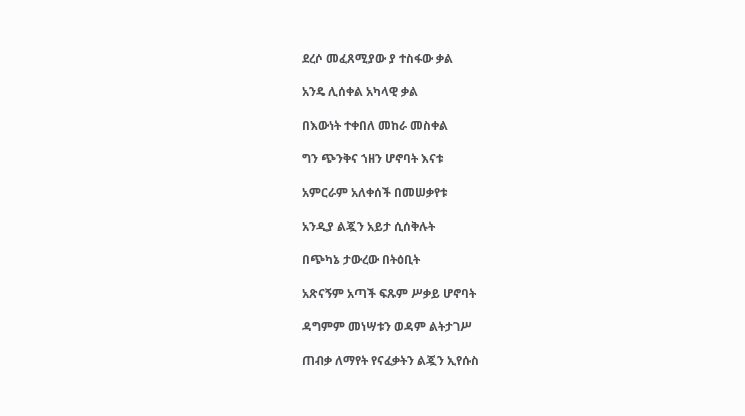ደረሶ መፈጸሚያው ያ ተስፋው ቃል

አንዴ ሊሰቀል አካላዊ ቃል

በእውነት ተቀበለ መከራ መስቀል

ግን ጭንቅና ኀዘን ሆኖባት እናቱ

አምርራም አለቀሰች በመሠቃየቱ

አንዲያ ልጇን አይታ ሲሰቅሉት

በጭካኔ ታውረው በትዕቢት

አጽናኝም አጣች ፍጹም ሥቃይ ሆኖባት

ዳግምም መነሣቱን ወዳም ልትታገሥ

ጠብቃ ለማየት የናፈቃትን ልጇን ኢየሱስ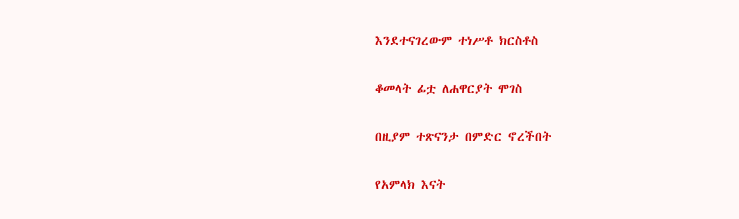እንደተናገረውም ተነሥቶ ክርስቶስ

ቆመላት ፊቷ ለሐዋርያት ሞገስ

በዚያም ተጽናንታ በምድር ኖረችበት

የአምላክ እናት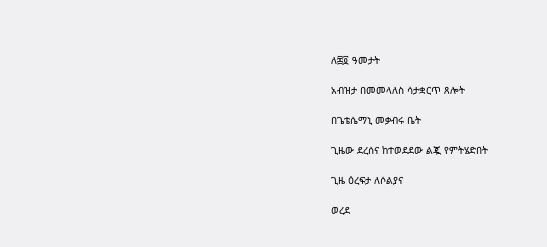ለ፷፬ ዓመታት

አብዝታ በመመላለስ ሳታቋርጥ ጸሎት

በጌቴሴማኒ መቃብሩ ቤት

ጊዜው ደረሰና ከተወደደው ልጇ የምትሄድበት

ጊዜ ዕረፍታ ለሶልያና

ወረደ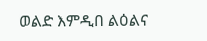ወልድ እምዲበ ልዕልና